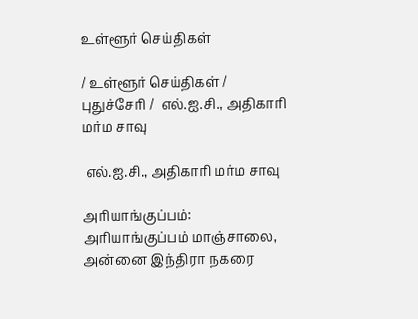உள்ளூர் செய்திகள்

/ உள்ளூர் செய்திகள் / புதுச்சேரி /  எல்.ஐ.சி., அதிகாரி மர்ம சாவு

 எல்.ஐ.சி., அதிகாரி மர்ம சாவு

அரியாங்குப்பம்: அரியாங்குப்பம் மாஞ்சாலை, அன்னை இந்திரா நகரை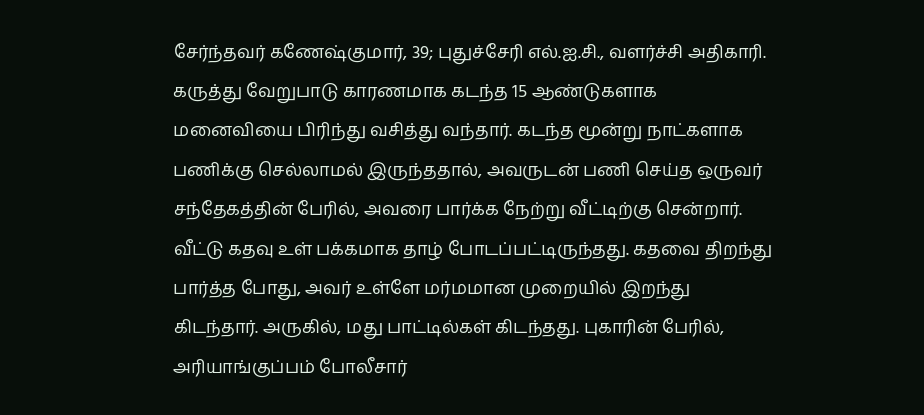சேர்ந்தவர் கணேஷ்குமார், 39; புதுச்சேரி எல்.ஐ.சி., வளர்ச்சி அதிகாரி. கருத்து வேறுபாடு காரணமாக கடந்த 15 ஆண்டுகளாக மனைவியை பிரிந்து வசித்து வந்தார். கடந்த மூன்று நாட்களாக பணிக்கு செல்லாமல் இருந்ததால், அவருடன் பணி செய்த ஒருவர் சந்தேகத்தின் பேரில், அவரை பார்க்க நேற்று வீட்டிற்கு சென்றார். வீட்டு கதவு உள் பக்கமாக தாழ் போடப்பட்டிருந்தது. கதவை திறந்து பார்த்த போது, அவர் உள்ளே மர்மமான முறையில் இறந்து கிடந்தார். அருகில், மது பாட்டில்கள் கிடந்தது. புகாரின் பேரில், அரியாங்குப்பம் போலீசார்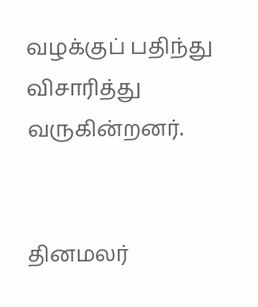வழக்குப் பதிந்து விசாரித்து வருகின்றனர்.


தினமலர்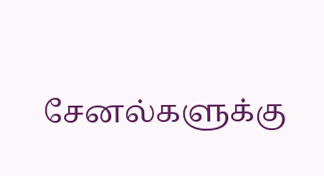சேனல்களுக்கு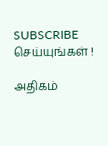SUBSCRIBE செய்யுங்கள் !

அதிகம்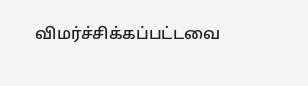விமர்ச்சிக்கப்பட்டவை